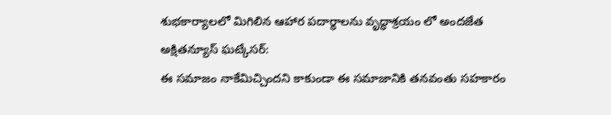శుభకార్యాలలో మిగిలిన ఆహార పదార్థాలను వృద్ధాశ్రయం లో అందజేత
అక్షితన్యూస్ ఘట్కేసర్:
ఈ సమాజం నాకేమిచ్చిందని కాకుండా ఈ సమాజానికి తనవంతు సహకారం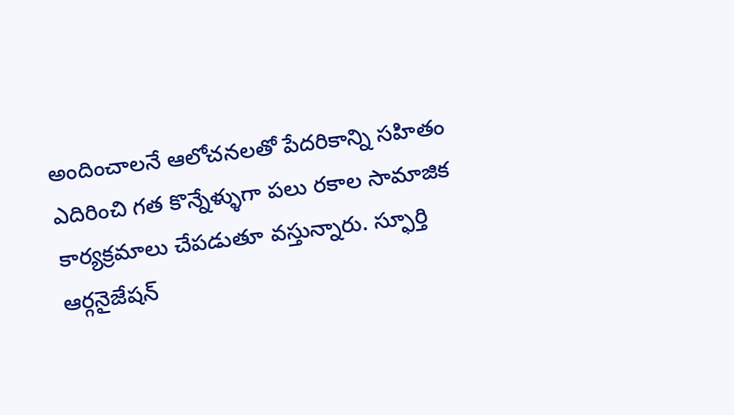అందించాలనే ఆలోచనలతో పేదరికాన్ని సహితం ఎదిరించి గత కొన్నేళ్ళుగా పలు రకాల సామాజిక కార్యక్రమాలు చేపడుతూ వస్తున్నారు. స్ఫూర్తి ఆర్గనైజేషన్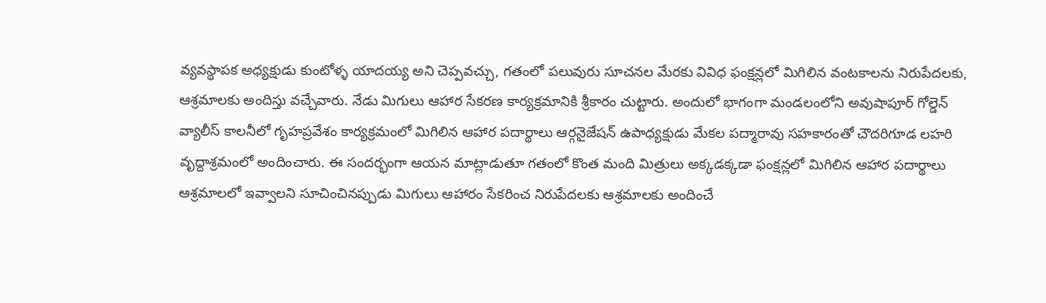వ్యవస్థాపక అధ్యక్షుడు కుంటోళ్ళ యాదయ్య అని చెప్పవచ్చు, గతంలో పలువురు సూచనల మేరకు వివిధ ఫంక్షన్లలో మిగిలిన వంటకాలను నిరుపేదలకు, ఆశ్రమాలకు అందిస్తు వచ్చేవారు. నేడు మిగులు ఆహార సేకరణ కార్యక్రమానికి శ్రీకారం చుట్టారు. అందులో భాగంగా మండలంలోని అవుషాపూర్ గోల్డెన్ వ్యాలీస్ కాలనీలో గృహప్రవేశం కార్యక్రమంలో మిగిలిన ఆహార పదార్థాలు ఆర్గనైజేషన్ ఉపాధ్యక్షుడు మేకల పద్మారావు సహకారంతో చౌదరిగూడ లహరి వృద్దాశ్రమంలో అందించారు. ఈ సందర్భంగా ఆయన మాట్లాడుతూ గతంలో కొంత మంది మిత్రులు అక్కడక్కడా ఫంక్షన్లలో మిగిలిన ఆహార పదార్థాలు ఆశ్రమాలలో ఇవ్వాలని సూచించినప్పుడు మిగులు ఆహారం సేకరించ నిరుపేదలకు ఆశ్రమాలకు అందించే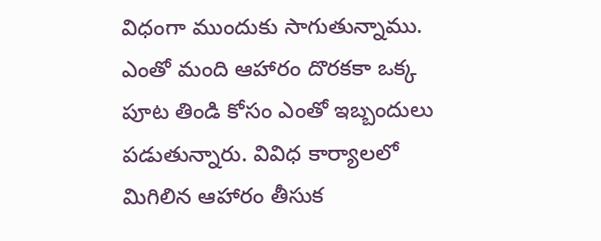విధంగా ముందుకు సాగుతున్నాము. ఎంతో మంది ఆహారం దొరకకా ఒక్క పూట తిండి కోసం ఎంతో ఇబ్బందులు పడుతున్నారు. వివిధ కార్యాలలో మిగిలిన ఆహారం తీసుక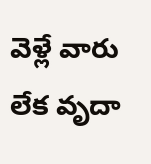వెళ్లే వారు లేక వృదా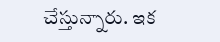చేస్తున్నారు. ఇక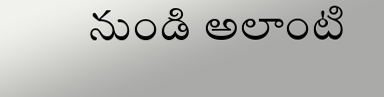నుండి అలాంటి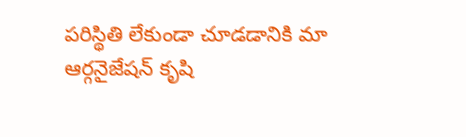పరిస్థితి లేకుండా చూడడానికి మా ఆర్గనైజేషన్ కృషి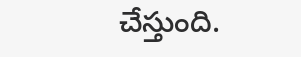చేస్తుంది.